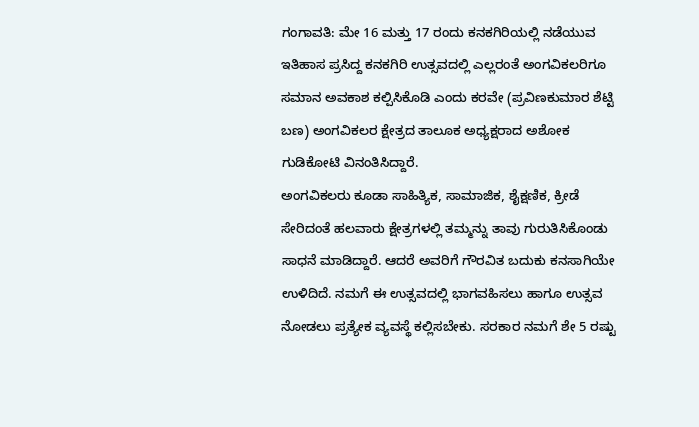ಗಂಗಾವತಿ: ಮೇ 16 ಮತ್ತು 17 ರಂದು ಕನಕಗಿರಿಯಲ್ಲಿ ನಡೆಯುವ ಇತಿಹಾಸ ಪ್ರಸಿದ್ದ ಕನಕಗಿರಿ ಉತ್ಸವದಲ್ಲಿ ಎಲ್ಲರಂತೆ ಅಂಗವಿಕಲರಿಗೂ ಸಮಾನ ಅವಕಾಶ ಕಲ್ಪಿಸಿಕೊಡಿ ಎಂದು ಕರವೇ (ಪ್ರವಿಣಕುಮಾರ ಶೆಟ್ಟಿ ಬಣ) ಅಂಗವಿಕಲರ ಕ್ಷೇತ್ರದ ತಾಲೂಕ ಅಧ್ಯಕ್ಷರಾದ ಅಶೋಕ ಗುಡಿಕೋಟಿ ವಿನಂತಿಸಿದ್ದಾರೆ.
ಅಂಗವಿಕಲರು ಕೂಡಾ ಸಾಹಿತ್ಯಿಕ, ಸಾಮಾಜಿಕ, ಶೈಕ್ಷಣಿಕ, ಕ್ರೀಡೆ ಸೇರಿದಂತೆ ಹಲವಾರು ಕ್ಷೇತ್ರಗಳಲ್ಲಿ ತಮ್ಮನ್ನು ತಾವು ಗುರುತಿಸಿಕೊಂಡು ಸಾಧನೆ ಮಾಡಿದ್ದಾರೆ. ಆದರೆ ಅವರಿಗೆ ಗೌರವಿತ ಬದುಕು ಕನಸಾಗಿಯೇ ಉಳಿದಿದೆ. ನಮಗೆ ಈ ಉತ್ಸವದಲ್ಲಿ ಭಾಗವಹಿಸಲು ಹಾಗೂ ಉತ್ಸವ ನೋಡಲು ಪ್ರತ್ಯೇಕ ವ್ಯವಸ್ಥೆ ಕಲ್ಲಿಸಬೇಕು. ಸರಕಾರ ನಮಗೆ ಶೇ 5 ರಷ್ಟು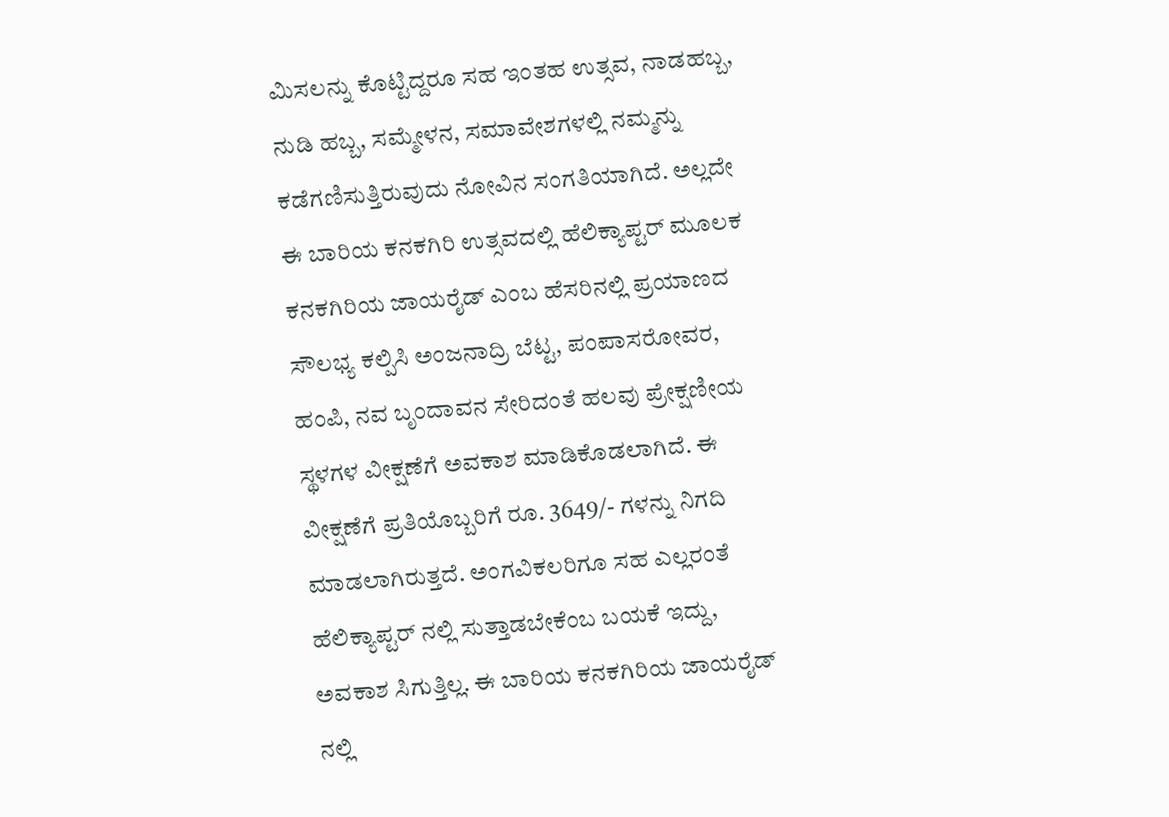ಮಿಸಲನ್ನು ಕೊಟ್ಟಿದ್ದರೂ ಸಹ ಇಂತಹ ಉತ್ಸವ, ನಾಡಹಬ್ಬ, ನುಡಿ ಹಬ್ಬ, ಸಮ್ಮೇಳನ, ಸಮಾವೇಶಗಳಲ್ಲಿ ನಮ್ಮನ್ನು ಕಡೆಗಣಿಸುತ್ತಿರುವುದು ನೋವಿನ ಸಂಗತಿಯಾಗಿದೆ. ಅಲ್ಲದೇ ಈ ಬಾರಿಯ ಕನಕಗಿರಿ ಉತ್ಸವದಲ್ಲಿ ಹೆಲಿಕ್ಯಾಪ್ಟರ್ ಮೂಲಕ ಕನಕಗಿರಿಯ ಜಾಯರೈಡ್ ಎಂಬ ಹೆಸರಿನಲ್ಲಿ ಪ್ರಯಾಣದ ಸೌಲಭ್ಯ ಕಲ್ಪಿಸಿ ಅಂಜನಾದ್ರಿ ಬೆಟ್ಟ, ಪಂಪಾಸರೋವರ, ಹಂಪಿ, ನವ ಬೃಂದಾವನ ಸೇರಿದಂತೆ ಹಲವು ಪ್ರೇಕ್ಷಣೀಯ ಸ್ಥಳಗಳ ವೀಕ್ಷಣೆಗೆ ಅವಕಾಶ ಮಾಡಿಕೊಡಲಾಗಿದೆ. ಈ ವೀಕ್ಷಣೆಗೆ ಪ್ರತಿಯೊಬ್ಬರಿಗೆ ರೂ. 3649/- ಗಳನ್ನು ನಿಗದಿ ಮಾಡಲಾಗಿರುತ್ತದೆ. ಅಂಗವಿಕಲರಿಗೂ ಸಹ ಎಲ್ಲರಂತೆ ಹೆಲಿಕ್ಯಾಪ್ಟರ್ ನಲ್ಲಿ ಸುತ್ತಾಡಬೇಕೆಂಬ ಬಯಕೆ ಇದ್ದು, ಅವಕಾಶ ಸಿಗುತ್ತಿಲ್ಲ. ಈ ಬಾರಿಯ ಕನಕಗಿರಿಯ ಜಾಯರೈಡ್ ನಲ್ಲಿ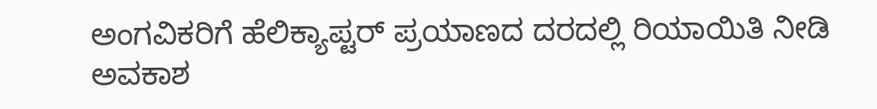ಅಂಗವಿಕರಿಗೆ ಹೆಲಿಕ್ಯಾಪ್ಟರ್ ಪ್ರಯಾಣದ ದರದಲ್ಲಿ ರಿಯಾಯಿತಿ ನೀಡಿ ಅವಕಾಶ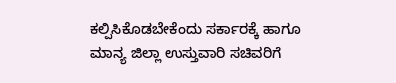ಕಲ್ಪಿಸಿಕೊಡಬೇಕೆಂದು ಸರ್ಕಾರಕ್ಕೆ ಹಾಗೂ ಮಾನ್ಯ ಜಿಲ್ಲಾ ಉಸ್ತುವಾರಿ ಸಚಿವರಿಗೆ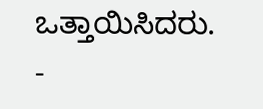ಒತ್ತಾಯಿಸಿದರು.
-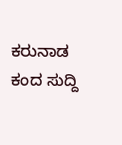ಕರುನಾಡ ಕಂದ ಸುದ್ದಿ